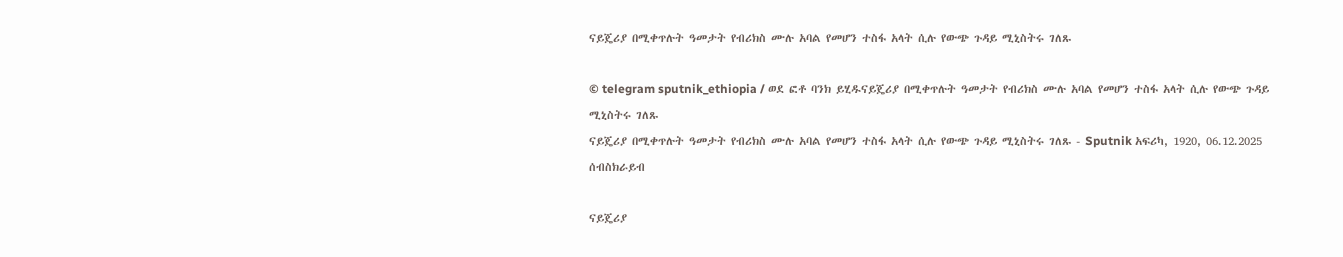ናይጄሪያ በሚቀጥሉት ዓመታት የብሪክስ ሙሉ አባል የመሆን ተስፋ አላት ሲሉ የውጭ ጉዳይ ሚኒስትሩ ገለጹ

© telegram sputnik_ethiopia / ወደ ፎቶ ባንክ ይሂዱናይጄሪያ በሚቀጥሉት ዓመታት የብሪክስ ሙሉ አባል የመሆን ተስፋ አላት ሲሉ የውጭ ጉዳይ ሚኒስትሩ ገለጹ
ናይጄሪያ በሚቀጥሉት ዓመታት የብሪክስ ሙሉ አባል የመሆን ተስፋ አላት ሲሉ የውጭ ጉዳይ ሚኒስትሩ ገለጹ - Sputnik አፍሪካ, 1920, 06.12.2025
ሰብስክራይብ

ናይጄሪያ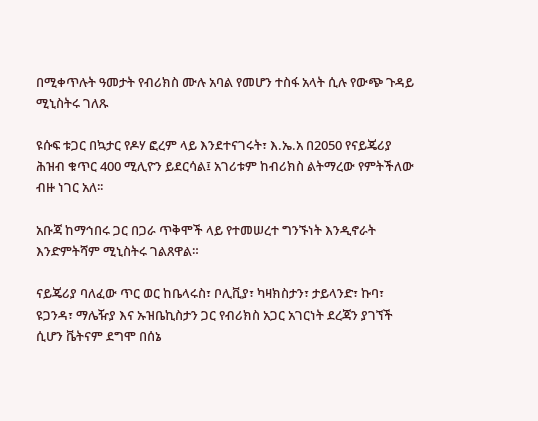በሚቀጥሉት ዓመታት የብሪክስ ሙሉ አባል የመሆን ተስፋ አላት ሲሉ የውጭ ጉዳይ ሚኒስትሩ ገለጹ

ዩሱፍ ቱጋር በኳታር የዶሃ ፎረም ላይ እንደተናገሩት፣ እ.ኤ.አ በ2050 የናይጄሪያ ሕዝብ ቁጥር 400 ሚሊዮን ይደርሳል፤ አገሪቱም ከብሪክስ ልትማረው የምትችለው ብዙ ነገር አለ፡፡

አቡጃ ከማኅበሩ ጋር በጋራ ጥቅሞች ላይ የተመሠረተ ግንኙነት እንዲኖራት እንድምትሻም ሚኒስትሩ ገልጸዋል።

ናይጄሪያ ባለፈው ጥር ወር ከቤላሩስ፣ ቦሊቪያ፣ ካዛክስታን፣ ታይላንድ፣ ኩባ፣ ዩጋንዳ፣ ማሌዥያ እና ኡዝቤኪስታን ጋር የብሪክስ አጋር አገርነት ደረጃን ያገኘች ሲሆን ቬትናም ደግሞ በሰኔ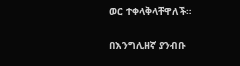ወር ተቀላቅላቸዋለች።

በእንግሊዘኛ ያንብቡ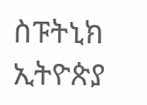ስፑትኒክ ኢትዮጵያ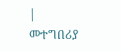| መተግበሪያ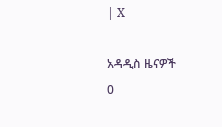| X

አዳዲስ ዜናዎች
0